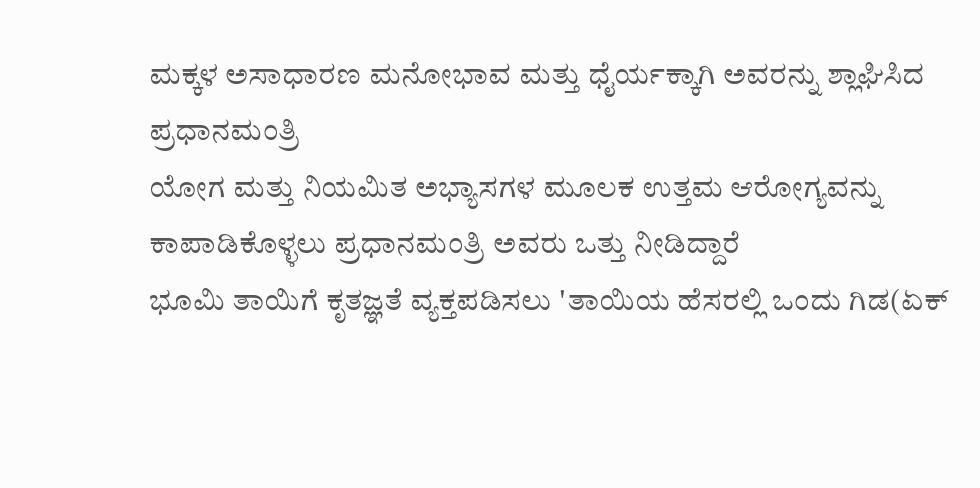ಮಕ್ಕಳ ಅಸಾಧಾರಣ ಮನೋಭಾವ ಮತ್ತು ಧೈರ್ಯಕ್ಕಾಗಿ ಅವರನ್ನು ಶ್ಲಾಘಿಸಿದ ಪ್ರಧಾನಮಂತ್ರಿ
ಯೋಗ ಮತ್ತು ನಿಯಮಿತ ಅಭ್ಯಾಸಗಳ ಮೂಲಕ ಉತ್ತಮ ಆರೋಗ್ಯವನ್ನು ಕಾಪಾಡಿಕೊಳ್ಳಲು ಪ್ರಧಾನಮಂತ್ರಿ ಅವರು ಒತ್ತು ನೀಡಿದ್ದಾರೆ
ಭೂಮಿ ತಾಯಿಗೆ ಕೃತಜ್ಞತೆ ವ್ಯಕ್ತಪಡಿಸಲು 'ತಾಯಿಯ ಹೆಸರಲ್ಲಿ ಒಂದು ಗಿಡ(ಏಕ್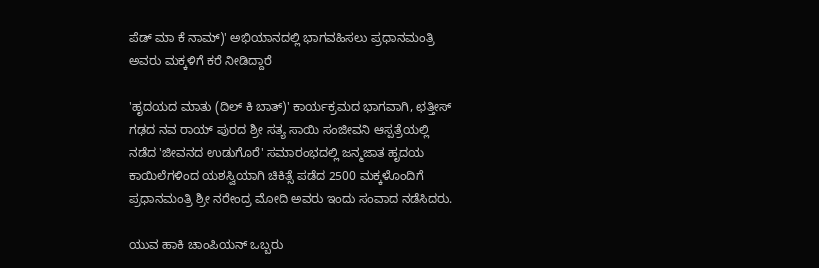ಪೆಡ್ ಮಾ ಕೆ ನಾಮ್)' ಅಭಿಯಾನದಲ್ಲಿ ಭಾಗವಹಿಸಲು ಪ್ರಧಾನಮಂತ್ರಿ ಅವರು ಮಕ್ಕಳಿಗೆ ಕರೆ ನೀಡಿದ್ದಾರೆ

'ಹೃದಯದ ಮಾತು (ದಿಲ್ ಕಿ ಬಾತ್)' ಕಾರ್ಯಕ್ರಮದ ಭಾಗವಾಗಿ, ಛತ್ತೀಸ್‌ ಗಢದ ನವ ರಾಯ್‌ ಪುರದ ಶ್ರೀ ಸತ್ಯ ಸಾಯಿ ಸಂಜೀವನಿ ಆಸ್ಪತ್ರೆಯಲ್ಲಿ ನಡೆದ 'ಜೀವನದ ಉಡುಗೊರೆ' ಸಮಾರಂಭದಲ್ಲಿ ಜನ್ಮಜಾತ ಹೃದಯ ಕಾಯಿಲೆಗಳಿಂದ ಯಶಸ್ವಿಯಾಗಿ ಚಿಕಿತ್ಸೆ ಪಡೆದ 2500 ಮಕ್ಕಳೊಂದಿಗೆ ಪ್ರಧಾನಮಂತ್ರಿ ಶ್ರೀ ನರೇಂದ್ರ ಮೋದಿ ಅವರು ಇಂದು ಸಂವಾದ ನಡೆಸಿದರು.

ಯುವ ಹಾಕಿ ಚಾಂಪಿಯನ್ ಒಬ್ಬರು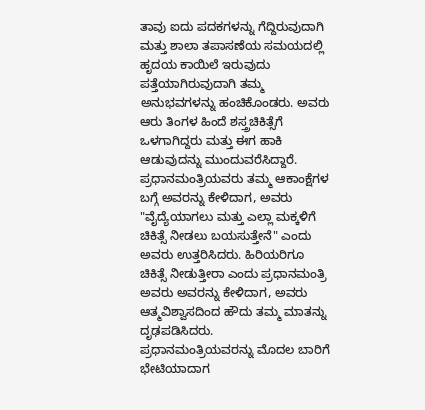ತಾವು ಐದು ಪದಕಗಳನ್ನು ಗೆದ್ದಿರುವುದಾಗಿ ಮತ್ತು ಶಾಲಾ ತಪಾಸಣೆಯ ಸಮಯದಲ್ಲಿ ಹೃದಯ ಕಾಯಿಲೆ ಇರುವುದು ಪತ್ತೆಯಾಗಿರುವುದಾಗಿ ತಮ್ಮ ಅನುಭವಗಳನ್ನು ಹಂಚಿಕೊಂಡರು. ಅವರು ಆರು ತಿಂಗಳ ಹಿಂದೆ ಶಸ್ತ್ರಚಿಕಿತ್ಸೆಗೆ ಒಳಗಾಗಿದ್ದರು ಮತ್ತು ಈಗ ಹಾಕಿ ಆಡುವುದನ್ನು ಮುಂದುವರೆಸಿದ್ದಾರೆ. ಪ್ರಧಾನಮಂತ್ರಿಯವರು ತಮ್ಮ ಆಕಾಂಕ್ಷೆಗಳ ಬಗ್ಗೆ ಅವರನ್ನು ಕೇಳಿದಾಗ, ಅವರು "ವೈದ್ಯೆಯಾಗಲು ಮತ್ತು ಎಲ್ಲಾ ಮಕ್ಕಳಿಗೆ ಚಿಕಿತ್ಸೆ ನೀಡಲು ಬಯಸುತ್ತೇನೆ" ಎಂದು ಅವರು ಉತ್ತರಿಸಿದರು. ಹಿರಿಯರಿಗೂ ಚಿಕಿತ್ಸೆ ನೀಡುತ್ತೀರಾ ಎಂದು ಪ್ರಧಾನಮಂತ್ರಿ ಅವರು ಅವರನ್ನು ಕೇಳಿದಾಗ, ಅವರು ಆತ್ಮವಿಶ್ವಾಸದಿಂದ ಹೌದು ತಮ್ಮ ಮಾತನ್ನು ದೃಢಪಡಿಸಿದರು. ಪ್ರಧಾನಮಂತ್ರಿಯವರನ್ನು ಮೊದಲ ಬಾರಿಗೆ ಭೇಟಿಯಾದಾಗ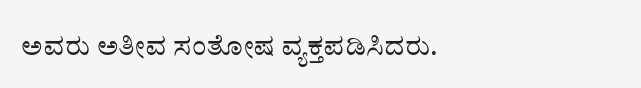ಅವರು ಅತೀವ ಸಂತೋಷ ವ್ಯಕ್ತಪಡಿಸಿದರು.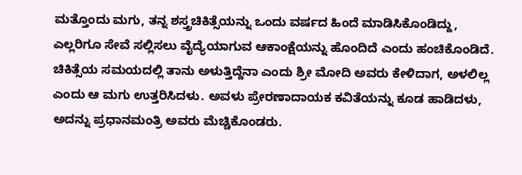ಮತ್ತೊಂದು ಮಗು, ತನ್ನ ಶಸ್ತ್ರಚಿಕಿತ್ಸೆಯನ್ನು ಒಂದು ವರ್ಷದ ಹಿಂದೆ ಮಾಡಿಸಿಕೊಂಡಿದ್ದು, ಎಲ್ಲರಿಗೂ ಸೇವೆ ಸಲ್ಲಿಸಲು ವೈದ್ಯೆಯಾಗುವ ಆಕಾಂಕ್ಷೆಯನ್ನು ಹೊಂದಿದೆ ಎಂದು ಹಂಚಿಕೊಂಡಿದೆ. ಚಿಕಿತ್ಸೆಯ ಸಮಯದಲ್ಲಿ ತಾನು ಅಳುತ್ತಿದ್ದೆನಾ ಎಂದು ಶ್ರೀ ಮೋದಿ ಅವರು ಕೇಳಿದಾಗ, ಅಳಲಿಲ್ಲ ಎಂದು ಆ ಮಗು ಉತ್ತರಿಸಿದಳು. ಅವಳು ಪ್ರೇರಣಾದಾಯಕ ಕವಿತೆಯನ್ನು ಕೂಡ ಹಾಡಿದಳು, ಅದನ್ನು ಪ್ರಧಾನಮಂತ್ರಿ ಅವರು ಮೆಚ್ಚಿಕೊಂಡರು.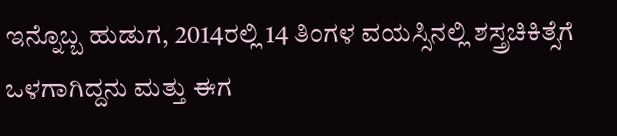ಇನ್ನೊಬ್ಬ ಹುಡುಗ, 2014ರಲ್ಲಿ 14 ತಿಂಗಳ ವಯಸ್ಸಿನಲ್ಲಿ ಶಸ್ತ್ರಚಿಕಿತ್ಸೆಗೆ ಒಳಗಾಗಿದ್ದನು ಮತ್ತು ಈಗ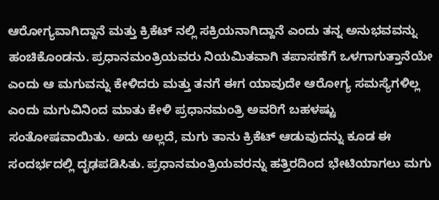ಆರೋಗ್ಯವಾಗಿದ್ದಾನೆ ಮತ್ತು ಕ್ರಿಕೆಟ್‌ ನಲ್ಲಿ ಸಕ್ರಿಯನಾಗಿದ್ದಾನೆ ಎಂದು ತನ್ನ ಅನುಭವವನ್ನು ಹಂಚಿಕೊಂಡನು. ಪ್ರಧಾನಮಂತ್ರಿಯವರು ನಿಯಮಿತವಾಗಿ ತಪಾಸಣೆಗೆ ಒಳಗಾಗುತ್ತಾನೆಯೇ ಎಂದು ಆ ಮಗುವನ್ನು ಕೇಳಿದರು ಮತ್ತು ತನಗೆ ಈಗ ಯಾವುದೇ ಆರೋಗ್ಯ ಸಮಸ್ಯೆಗಳಿಲ್ಲ ಎಂದು ಮಗುವಿನಿಂದ ಮಾತು ಕೇಳಿ ಪ್ರಧಾನಮಂತ್ರಿ ಅವರಿಗೆ ಬಹಳಷ್ಟು ಸಂತೋಷವಾಯಿತು. ಅದು ಅಲ್ಲದೆ, ಮಗು ತಾನು ಕ್ರಿಕೆಟ್ ಆಡುವುದನ್ನು ಕೂಡ ಈ ಸಂದರ್ಭದಲ್ಲಿ ದೃಢಪಡಿಸಿತು. ಪ್ರಧಾನಮಂತ್ರಿಯವರನ್ನು ಹತ್ತಿರದಿಂದ ಭೇಟಿಯಾಗಲು ಮಗು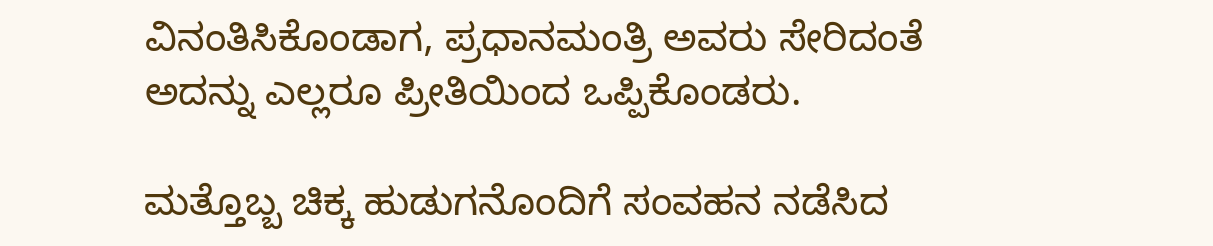ವಿನಂತಿಸಿಕೊಂಡಾಗ, ಪ್ರಧಾನಮಂತ್ರಿ ಅವರು ಸೇರಿದಂತೆ ಅದನ್ನು ಎಲ್ಲರೂ ಪ್ರೀತಿಯಿಂದ ಒಪ್ಪಿಕೊಂಡರು.

ಮತ್ತೊಬ್ಬ ಚಿಕ್ಕ ಹುಡುಗನೊಂದಿಗೆ ಸಂವಹನ ನಡೆಸಿದ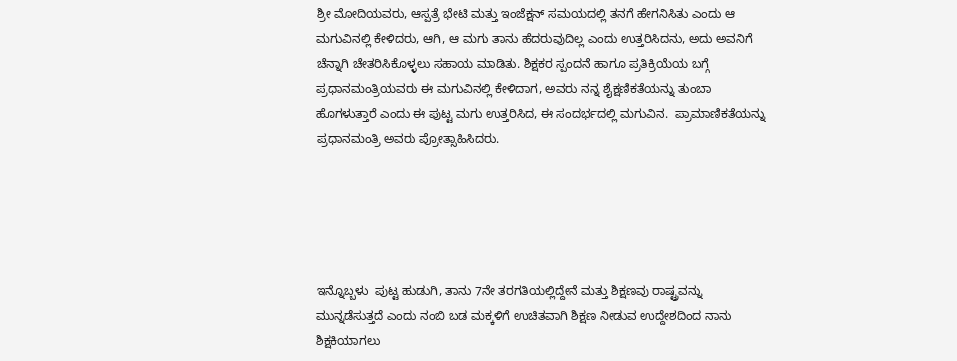ಶ್ರೀ ಮೋದಿಯವರು, ಆಸ್ಪತ್ರೆ ಭೇಟಿ ಮತ್ತು ಇಂಜೆಕ್ಷನ್ ಸಮಯದಲ್ಲಿ ತನಗೆ ಹೇಗನಿಸಿತು ಎಂದು ಆ ಮಗುವಿನಲ್ಲಿ ಕೇಳಿದರು, ಆಗಿ, ಆ ಮಗು ತಾನು ಹೆದರುವುದಿಲ್ಲ ಎಂದು ಉತ್ತರಿಸಿದನು, ಅದು ಅವನಿಗೆ ಚೆನ್ನಾಗಿ ಚೇತರಿಸಿಕೊಳ್ಳಲು ಸಹಾಯ ಮಾಡಿತು. ಶಿಕ್ಷಕರ ಸ್ಪಂದನೆ ಹಾಗೂ ಪ್ರತಿಕ್ರಿಯೆಯ ಬಗ್ಗೆ ಪ್ರಧಾನಮಂತ್ರಿಯವರು ಈ ಮಗುವಿನಲ್ಲಿ ಕೇಳಿದಾಗ, ಅವರು ನನ್ನ ಶೈಕ್ಷಣಿಕತೆಯನ್ನು ತುಂಬಾ ಹೊಗಳುತ್ತಾರೆ ಎಂದು ಈ ಪುಟ್ಟ ಮಗು ಉತ್ತರಿಸಿದ, ಈ ಸಂದರ್ಭದಲ್ಲಿ ಮಗುವಿನ.  ಪ್ರಾಮಾಣಿಕತೆಯನ್ನು ಪ್ರಧಾನಮಂತ್ರಿ ಅವರು ಪ್ರೋತ್ಸಾಹಿಸಿದರು.





ಇನ್ನೊಬ್ಬಳು  ಪುಟ್ಟ ಹುಡುಗಿ, ತಾನು 7ನೇ ತರಗತಿಯಲ್ಲಿದ್ದೇನೆ ಮತ್ತು ಶಿಕ್ಷಣವು ರಾಷ್ಟ್ರವನ್ನು ಮುನ್ನಡೆಸುತ್ತದೆ ಎಂದು ನಂಬಿ ಬಡ ಮಕ್ಕಳಿಗೆ ಉಚಿತವಾಗಿ ಶಿಕ್ಷಣ ನೀಡುವ ಉದ್ದೇಶದಿಂದ ನಾನು ಶಿಕ್ಷಕಿಯಾಗಲು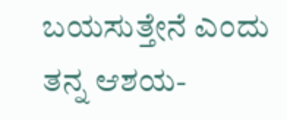ಬಯಸುತ್ತೇನೆ ಎಂದು ತನ್ನ ಆಶಯ-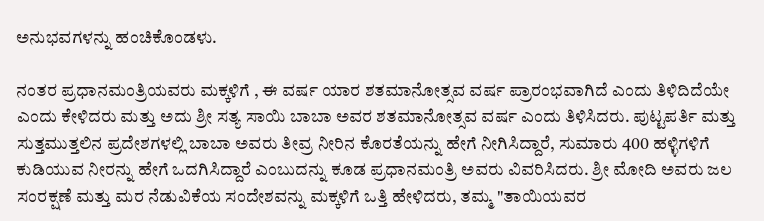ಅನುಭವಗಳನ್ನು ಹಂಚಿಕೊಂಡಳು.

ನಂತರ ಪ್ರಧಾನಮಂತ್ರಿಯವರು ಮಕ್ಕಳಿಗೆ , ಈ ವರ್ಷ ಯಾರ ಶತಮಾನೋತ್ಸವ ವರ್ಷ ಪ್ರಾರಂಭವಾಗಿದೆ ಎಂದು ತಿಳಿದಿದೆಯೇ ಎಂದು ಕೇಳಿದರು ಮತ್ತು ಅದು ಶ್ರೀ ಸತ್ಯ ಸಾಯಿ ಬಾಬಾ ಅವರ ಶತಮಾನೋತ್ಸವ ವರ್ಷ ಎಂದು ತಿಳಿಸಿದರು. ಪುಟ್ಟಪರ್ತಿ ಮತ್ತು ಸುತ್ತಮುತ್ತಲಿನ ಪ್ರದೇಶಗಳಲ್ಲಿ ಬಾಬಾ ಅವರು ತೀವ್ರ ನೀರಿನ ಕೊರತೆಯನ್ನು ಹೇಗೆ ನೀಗಿಸಿದ್ದಾರೆ, ಸುಮಾರು 400 ಹಳ್ಳಿಗಳಿಗೆ ಕುಡಿಯುವ ನೀರನ್ನು ಹೇಗೆ ಒದಗಿಸಿದ್ದಾರೆ ಎಂಬುದನ್ನು ಕೂಡ ಪ್ರಧಾನಮಂತ್ರಿ ಅವರು ವಿವರಿಸಿದರು. ಶ್ರೀ ಮೋದಿ ಅವರು ಜಲ ಸಂರಕ್ಷಣೆ ಮತ್ತು ಮರ ನೆಡುವಿಕೆಯ ಸಂದೇಶವನ್ನು ಮಕ್ಕಳಿಗೆ ಒತ್ತಿ ಹೇಳಿದರು, ತಮ್ಮ "ತಾಯಿಯವರ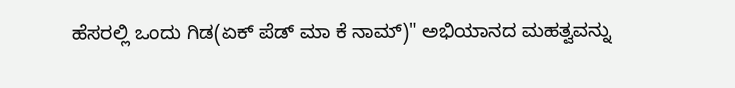ಹೆಸರಲ್ಲಿ ಒಂದು ಗಿಡ(ಏಕ್ ಪೆಡ್ ಮಾ ಕೆ ನಾಮ್)" ಅಭಿಯಾನದ ಮಹತ್ವವನ್ನು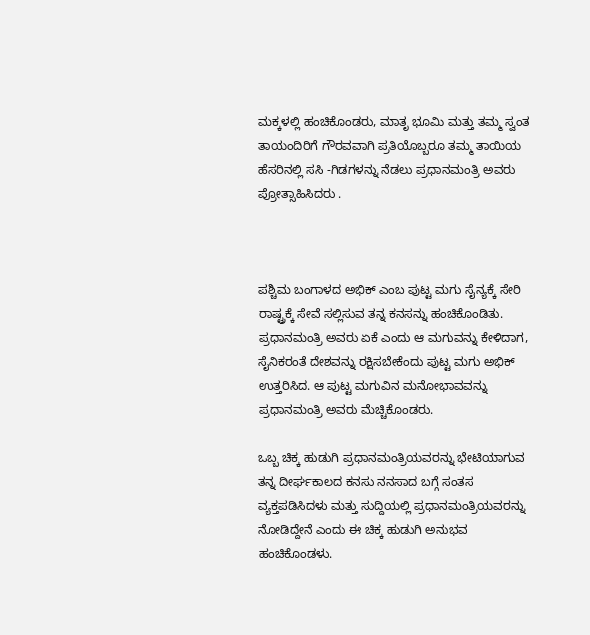ಮಕ್ಕಳಲ್ಲಿ ಹಂಚಿಕೊಂಡರು, ಮಾತೃ ಭೂಮಿ ಮತ್ತು ತಮ್ಮ ಸ್ವಂತ ತಾಯಂದಿರಿಗೆ ಗೌರವವಾಗಿ ಪ್ರತಿಯೊಬ್ಬರೂ ತಮ್ಮ ತಾಯಿಯ ಹೆಸರಿನಲ್ಲಿ ಸಸಿ -ಗಿಡಗಳನ್ನು ನೆಡಲು ಪ್ರಧಾನಮಂತ್ರಿ ಅವರು ಪ್ರೋತ್ಸಾಹಿಸಿದರು .



ಪಶ್ಚಿಮ ಬಂಗಾಳದ ಅಭಿಕ್ ಎಂಬ ಪುಟ್ಟ ಮಗು ಸೈನ್ಯಕ್ಕೆ ಸೇರಿ ರಾಷ್ಟ್ರಕ್ಕೆ ಸೇವೆ ಸಲ್ಲಿಸುವ ತನ್ನ ಕನಸನ್ನು ಹಂಚಿಕೊಂಡಿತು. ಪ್ರಧಾನಮಂತ್ರಿ ಅವರು ಏಕೆ ಎಂದು ಆ ಮಗುವನ್ನು ಕೇಳಿದಾಗ,  ಸೈನಿಕರಂತೆ ದೇಶವನ್ನು ರಕ್ಷಿಸಬೇಕೆಂದು ಪುಟ್ಟ ಮಗು ಅಭಿಕ್ ಉತ್ತರಿಸಿದ. ಆ ಪುಟ್ಟ ಮಗುವಿನ ಮನೋಭಾವವನ್ನು ಪ್ರಧಾನಮಂತ್ರಿ ಅವರು ಮೆಚ್ಚಿಕೊಂಡರು.

ಒಬ್ಬ ಚಿಕ್ಕ ಹುಡುಗಿ ಪ್ರಧಾನಮಂತ್ರಿಯವರನ್ನು ಭೇಟಿಯಾಗುವ ತನ್ನ ದೀರ್ಘಕಾಲದ ಕನಸು ನನಸಾದ ಬಗ್ಗೆ ಸಂತಸ ವ್ಯಕ್ತಪಡಿಸಿದಳು ಮತ್ತು ಸುದ್ದಿಯಲ್ಲಿ ಪ್ರಧಾನಮಂತ್ರಿಯವರನ್ನು ನೋಡಿದ್ದೇನೆ ಎಂದು ಈ ಚಿಕ್ಕ ಹುಡುಗಿ ಅನುಭವ ಹಂಚಿಕೊಂಡಳು.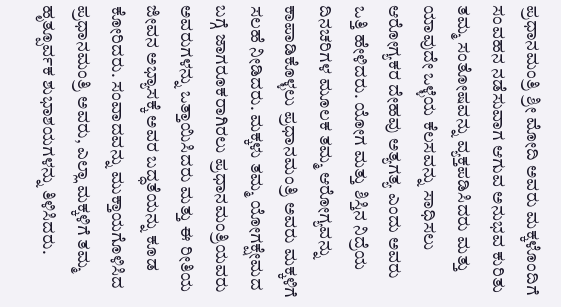ಪ್ರಧಾನಮಂತ್ರಿ ಶ್ರೀ ಮೋದಿ ಅವರು ಮಕ್ಕಳೊಂದಿಗೆ ಸಂವಹನ ನಡೆಸುವಾಗ ಆಗುವ ಅನುಭವ ಕುರಿತು ತಮ್ಮ ಸಂತೋಷವನ್ನು ವ್ಯಕ್ತಪಡಿಸಿದರು ಮತ್ತು ಯಾವುದೇ ಒಳ್ಳೆಯ ಕೆಲಸವನ್ನು ಸಾಧಿಸಲು ಆರೋಗ್ಯಕರ ದೇಹವು ಅತ್ಯಗತ್ಯ ಎಂದು ಅವರು ಒತ್ತಿ ಹೇಳಿದರು. ಯೋಗ ಮತ್ತು ಶಿಸ್ತಿನ ನಿದ್ರೆಯ ದಿನಚರಿಗಳ ಮೂಲಕ ತಮ್ಮ ಆರೋಗ್ಯವನ್ನು ಕಾಪಾಡಿಕೊಳ್ಳಲು ಪ್ರಧಾನಮಂತ್ರಿ ಅವರು ಮಕ್ಕಳಿಗೆ ಸಲಹೆ ನೀಡಿದರು. ಮಕ್ಕಳು ತಮ್ಮ ಯೋಗಕ್ಷೇಮದ ಬಗ್ಗೆ ಜಾಗರೂಕರಾಗಿರಲು ಪ್ರಧಾನಮಂತ್ರಿಯವರು ಅವರುಗಳನ್ನು ಒತ್ತಾಯಿಸಿದರು ಮತ್ತು ಈ ರೀತಿಯ ಜೀವನ ಅಭ್ಯಾಸಕ್ಕೆ ಅವರ ಬದ್ಧತೆಯನ್ನು ಕೂಡ ಕೋರಿದರು. ಸಂವಾದವನ್ನು ಮುಕ್ತಾಯಗೊಳಿಸಿದ ಪ್ರಧಾನಮಂತ್ರಿ ಅವರು, ಎಲ್ಲಾ ಮಕ್ಕಳಿಗೆ ತಮ್ಮ ಹೃತ್ಪೂರ್ವಕ ಶುಭಾಶಯಗಳನ್ನು ತಿಳಿಸಿದರು.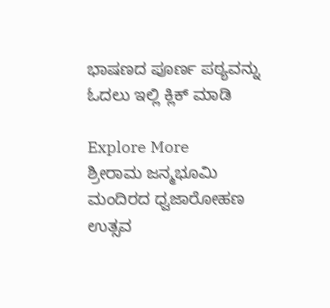ಭಾಷಣದ ಪೂರ್ಣ ಪಠ್ಯವನ್ನು ಓದಲು ಇಲ್ಲಿ ಕ್ಲಿಕ್ ಮಾಡಿ

Explore More
ಶ್ರೀರಾಮ ಜನ್ಮಭೂಮಿ ಮಂದಿರದ ಧ್ವಜಾರೋಹಣ ಉತ್ಸವ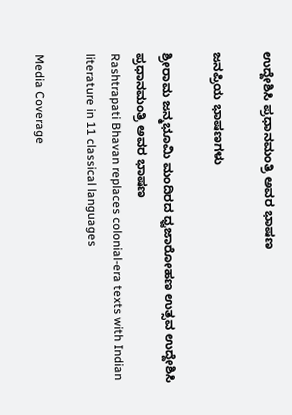ಉದ್ದೇಶಿಸಿ ಪ್ರಧಾನಮಂತ್ರಿ ಅವರ ಭಾಷಣ

ಜನಪ್ರಿಯ ಭಾಷಣಗಳು

ಶ್ರೀರಾಮ ಜನ್ಮಭೂಮಿ ಮಂದಿರದ ಧ್ವಜಾರೋಹಣ ಉತ್ಸವ ಉದ್ದೇಶಿಸಿ ಪ್ರಧಾನಮಂತ್ರಿ ಅವರ ಭಾಷಣ
Rashtrapati Bhavan replaces colonial-era texts with Indian literature in 11 classical languages

Media Coverage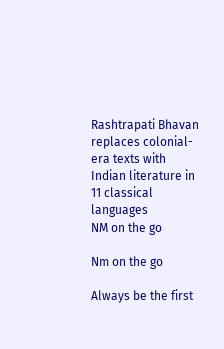Rashtrapati Bhavan replaces colonial-era texts with Indian literature in 11 classical languages
NM on the go

Nm on the go

Always be the first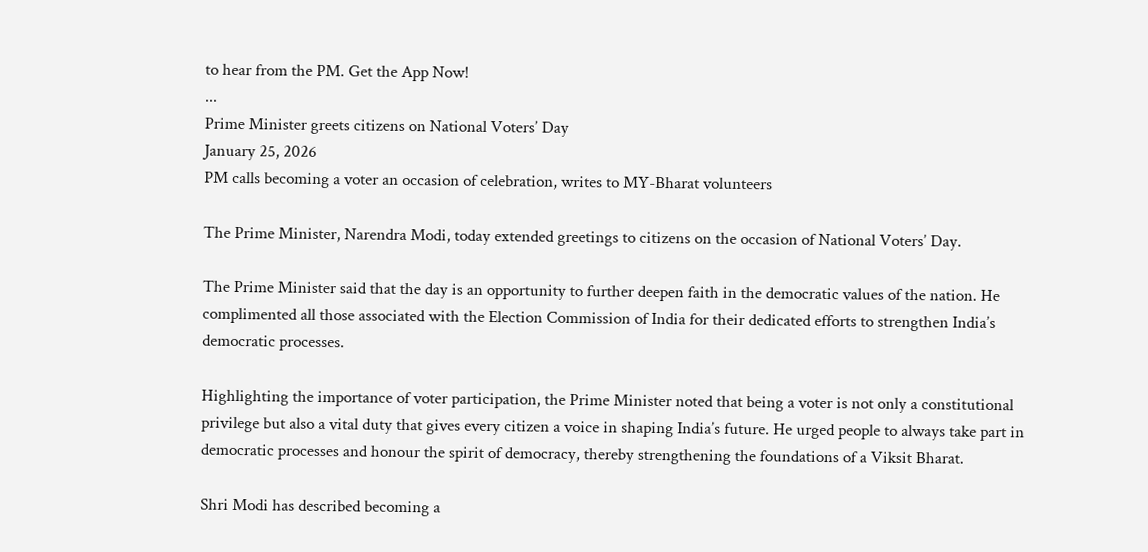to hear from the PM. Get the App Now!
...
Prime Minister greets citizens on National Voters’ Day
January 25, 2026
PM calls becoming a voter an occasion of celebration, writes to MY-Bharat volunteers

The Prime Minister, Narendra Modi, today extended greetings to citizens on the occasion of National Voters’ Day.

The Prime Minister said that the day is an opportunity to further deepen faith in the democratic values of the nation. He complimented all those associated with the Election Commission of India for their dedicated efforts to strengthen India’s democratic processes.

Highlighting the importance of voter participation, the Prime Minister noted that being a voter is not only a constitutional privilege but also a vital duty that gives every citizen a voice in shaping India’s future. He urged people to always take part in democratic processes and honour the spirit of democracy, thereby strengthening the foundations of a Viksit Bharat.

Shri Modi has described becoming a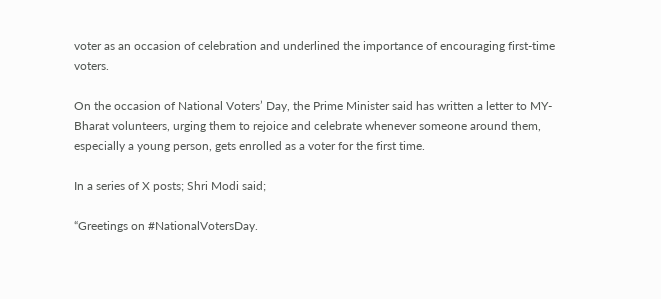voter as an occasion of celebration and underlined the importance of encouraging first-time voters.

On the occasion of National Voters’ Day, the Prime Minister said has written a letter to MY-Bharat volunteers, urging them to rejoice and celebrate whenever someone around them, especially a young person, gets enrolled as a voter for the first time.

In a series of X posts; Shri Modi said;

“Greetings on #NationalVotersDay.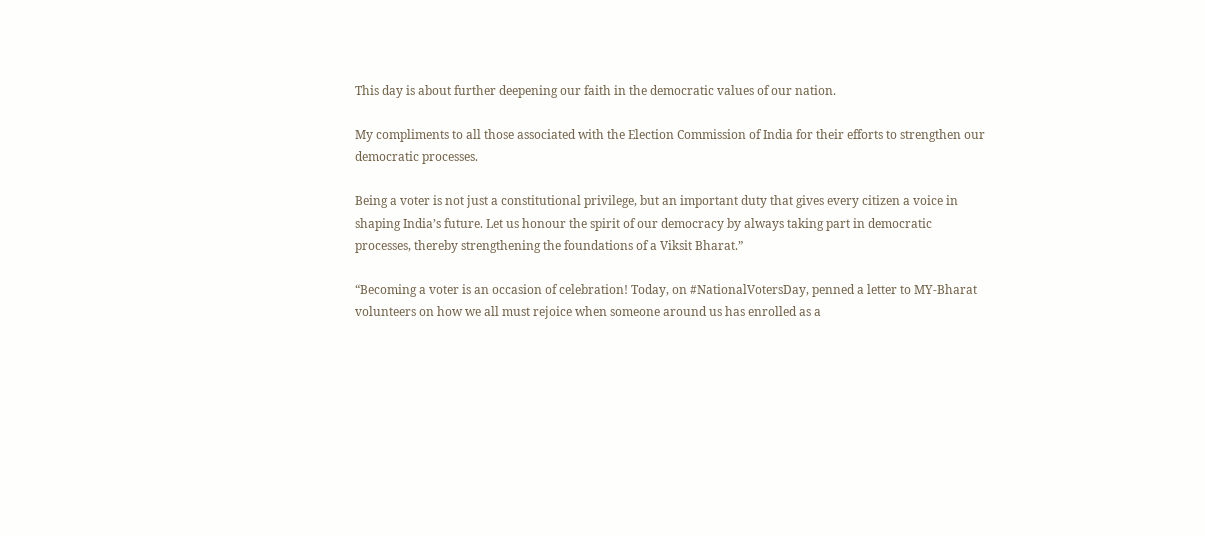This day is about further deepening our faith in the democratic values of our nation.

My compliments to all those associated with the Election Commission of India for their efforts to strengthen our democratic processes.

Being a voter is not just a constitutional privilege, but an important duty that gives every citizen a voice in shaping India’s future. Let us honour the spirit of our democracy by always taking part in democratic processes, thereby strengthening the foundations of a Viksit Bharat.”

“Becoming a voter is an occasion of celebration! Today, on #NationalVotersDay, penned a letter to MY-Bharat volunteers on how we all must rejoice when someone around us has enrolled as a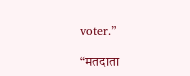voter.”

“मतदाता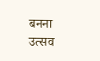बनना उत्सव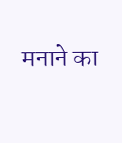मनाने का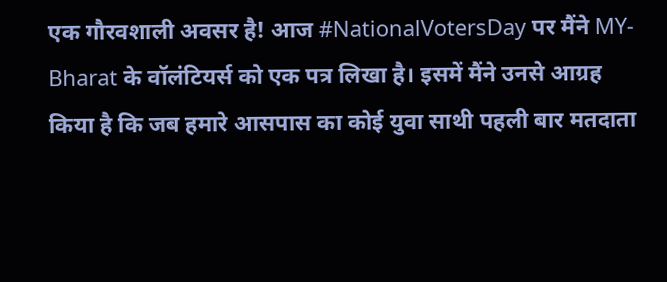एक गौरवशाली अवसर है! आज #NationalVotersDay पर मैंने MY-Bharat के वॉलंटियर्स को एक पत्र लिखा है। इसमें मैंने उनसे आग्रह किया है कि जब हमारे आसपास का कोई युवा साथी पहली बार मतदाता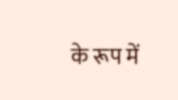के रूप में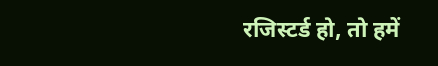रजिस्टर्ड हो, तो हमें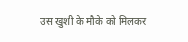उस खुशी के मौके को मिलकर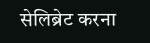सेलिब्रेट करना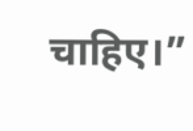चाहिए।”